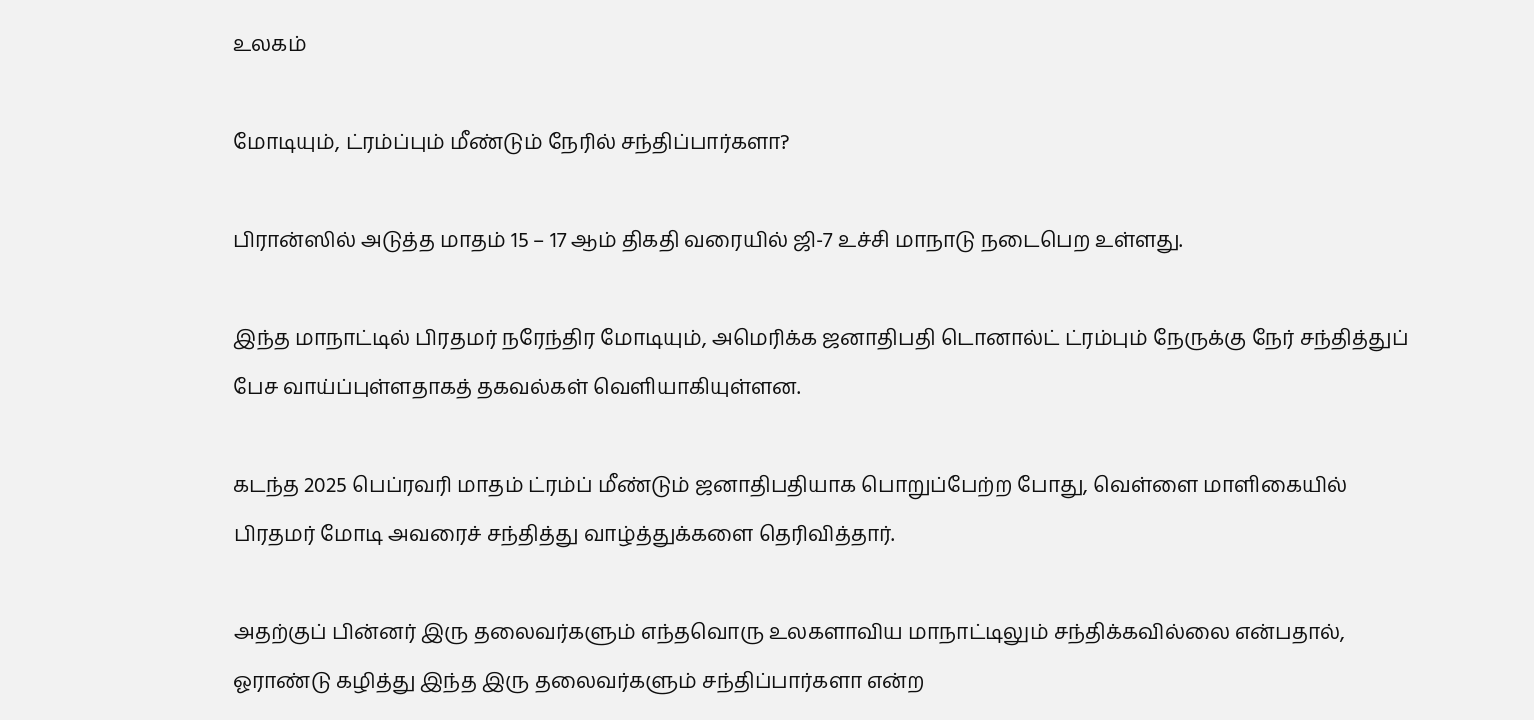உலகம்

மோடியும், ட்ரம்ப்பும் மீண்டும் நேரில் சந்திப்பார்களா?

பிரான்ஸில் அடுத்த மாதம் 15 – 17 ஆம் திகதி வரையில் ஜி-7 உச்சி மாநாடு நடைபெற உள்ளது.

இந்த மாநாட்டில் பிரதமர் நரேந்திர மோடியும், அமெரிக்க ஜனாதிபதி டொனால்ட் ட்ரம்பும் நேருக்கு நேர் சந்தித்துப் பேச வாய்ப்புள்ளதாகத் தகவல்கள் வெளியாகியுள்ளன.

கடந்த 2025 பெப்ரவரி மாதம் ட்ரம்ப் மீண்டும் ஜனாதிபதியாக பொறுப்பேற்ற போது, வெள்ளை மாளிகையில் பிரதமர் மோடி அவரைச் சந்தித்து வாழ்த்துக்களை தெரிவித்தார்.

அதற்குப் பின்னர் இரு தலைவர்களும் எந்தவொரு உலகளாவிய மாநாட்டிலும் சந்திக்கவில்லை என்பதால், ஓராண்டு கழித்து இந்த இரு தலைவர்களும் சந்திப்பார்களா என்ற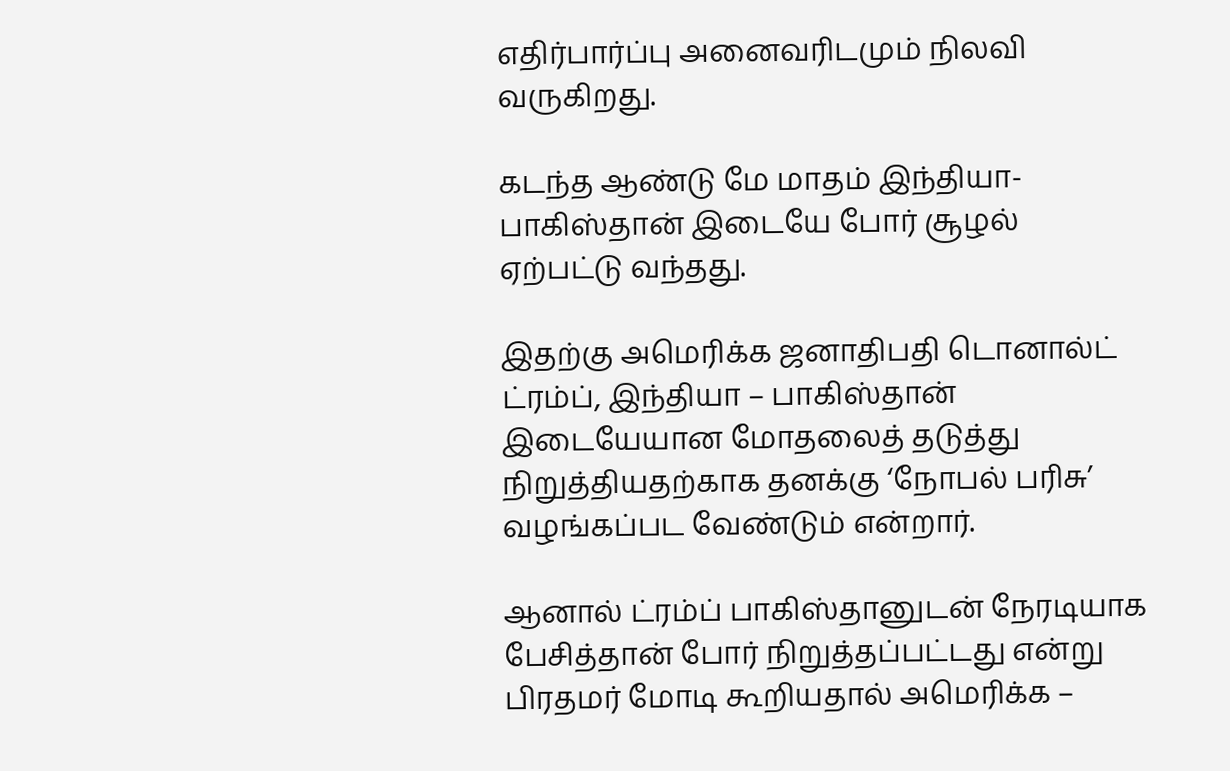எதிர்பார்ப்பு அனைவரிடமும் நிலவி வருகிறது.

கடந்த ஆண்டு மே மாதம் இந்தியா- பாகிஸ்தான் இடையே போர் சூழல் ஏற்பட்டு வந்தது.

இதற்கு அமெரிக்க ஜனாதிபதி டொனால்ட் ட்ரம்ப், இந்தியா – பாகிஸ்தான் இடையேயான மோதலைத் தடுத்து நிறுத்தியதற்காக தனக்கு ‘நோபல் பரிசு’ வழங்கப்பட வேண்டும் என்றார்.

ஆனால் ட்ரம்ப் பாகிஸ்தானுடன் நேரடியாக பேசித்தான் போர் நிறுத்தப்பட்டது என்று பிரதமர் மோடி கூறியதால் அமெரிக்க –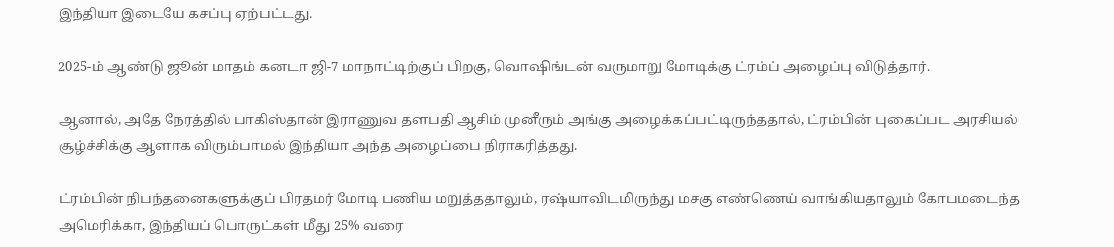இந்தியா இடையே கசப்பு ஏற்பட்டது.

2025-ம் ஆண்டு ஜூன் மாதம் கனடா ஜி-7 மாநாட்டிற்குப் பிறகு, வொஷிங்டன் வருமாறு மோடிக்கு ட்ரம்ப் அழைப்பு விடுத்தார்.

ஆனால், அதே நேரத்தில் பாகிஸ்தான் இராணுவ தளபதி ஆசிம் முனீரும் அங்கு அழைக்கப்பட்டிருந்ததால், ட்ரம்பின் புகைப்பட அரசியல் சூழ்ச்சிக்கு ஆளாக விரும்பாமல் இந்தியா அந்த அழைப்பை நிராகரித்தது.

ட்ரம்பின் நிபந்தனைகளுக்குப் பிரதமர் மோடி பணிய மறுத்ததாலும், ரஷ்யாவிடமிருந்து மசகு எண்ணெய் வாங்கியதாலும் கோபமடைந்த அமெரிக்கா, இந்தியப் பொருட்கள் மீது 25% வரை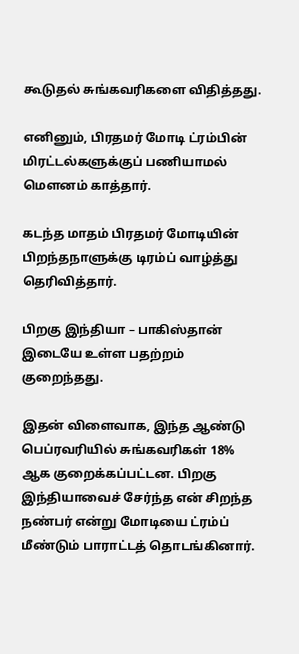கூடுதல் சுங்கவரிகளை விதித்தது.

எனினும், பிரதமர் மோடி ட்ரம்பின் மிரட்டல்களுக்குப் பணியாமல் மௌனம் காத்தார்.

கடந்த மாதம் பிரதமர் மோடியின் பிறந்தநாளுக்கு டிரம்ப் வாழ்த்து தெரிவித்தார்.

பிறகு இந்தியா – பாகிஸ்தான் இடையே உள்ள பதற்றம் குறைந்தது.

இதன் விளைவாக, இந்த ஆண்டு பெப்ரவரியில் சுங்கவரிகள் 18% ஆக குறைக்கப்பட்டன. பிறகு இந்தியாவைச் சேர்ந்த என் சிறந்த நண்பர் என்று மோடியை ட்ரம்ப் மீண்டும் பாராட்டத் தொடங்கினார்.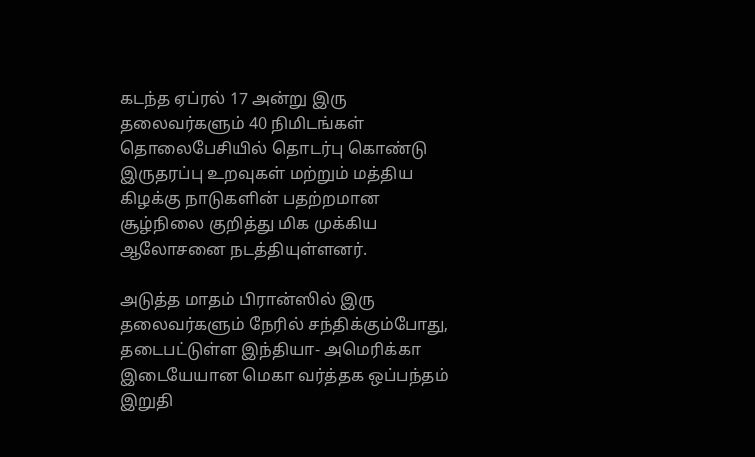கடந்த ஏப்ரல் 17 அன்று இரு தலைவர்களும் 40 நிமிடங்கள் தொலைபேசியில் தொடர்பு கொண்டு இருதரப்பு உறவுகள் மற்றும் மத்திய கிழக்கு நாடுகளின் பதற்றமான சூழ்நிலை குறித்து மிக முக்கிய ஆலோசனை நடத்தியுள்ளனர்.

அடுத்த மாதம் பிரான்ஸில் இரு தலைவர்களும் நேரில் சந்திக்கும்போது, தடைபட்டுள்ள இந்தியா- அமெரிக்கா இடையேயான மெகா வர்த்தக ஒப்பந்தம் இறுதி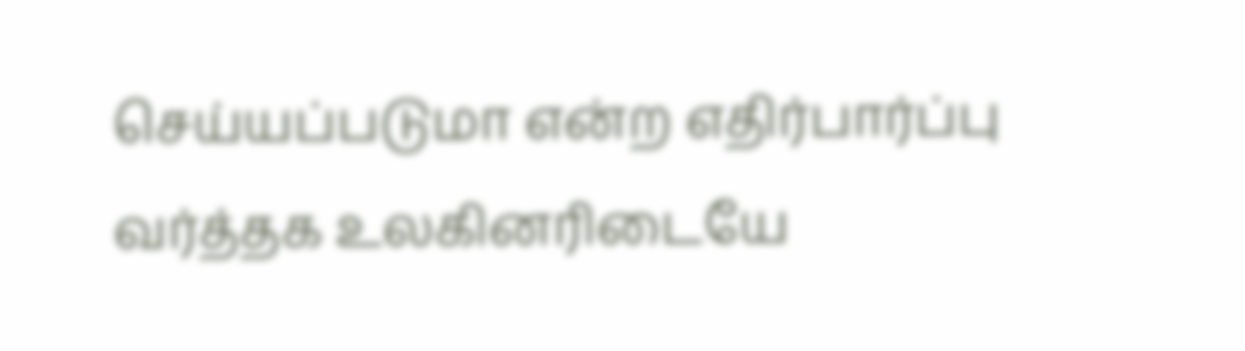செய்யப்படுமா என்ற எதிர்பார்ப்பு வர்த்தக உலகினரிடையே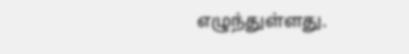எழுந்துள்ளது.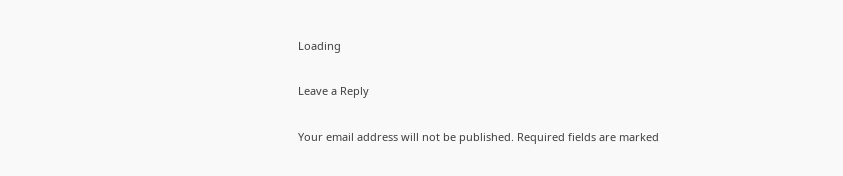Loading

Leave a Reply

Your email address will not be published. Required fields are marked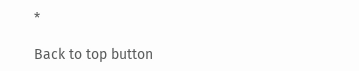*

Back to top button